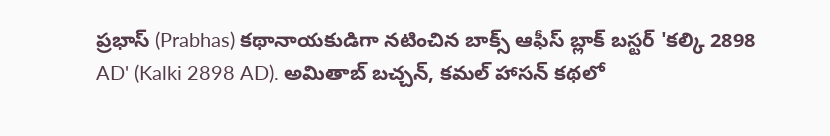ప్రభాస్ (Prabhas) కథానాయకుడిగా నటించిన బాక్స్ ఆఫీస్ బ్లాక్ బస్టర్ 'కల్కి 2898 AD' (Kalki 2898 AD). అమితాబ్ బచ్చన్, కమల్ హాసన్ కథలో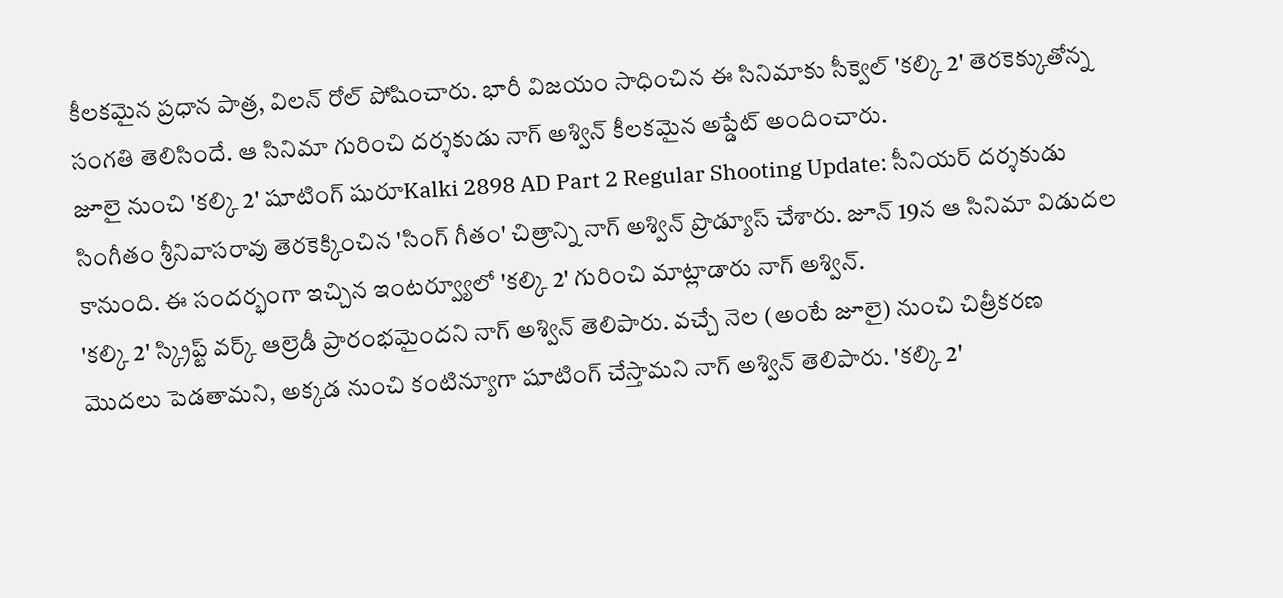కీలకమైన ప్రధాన పాత్ర, విలన్ రోల్ పోషించారు. భారీ విజయం సాధించిన ఈ సినిమాకు సీక్వెల్ 'కల్కి 2' తెరకెక్కుతోన్న సంగతి తెలిసిందే. ఆ సినిమా గురించి దర్శకుడు నాగ్ అశ్విన్ కీలకమైన అప్డేట్ అందించారు.
జూలై నుంచి 'కల్కి 2' షూటింగ్ షురూKalki 2898 AD Part 2 Regular Shooting Update: సీనియర్ దర్శకుడు సింగీతం శ్రీనివాసరావు తెరకెక్కించిన 'సింగ్ గీతం' చిత్రాన్ని నాగ్ అశ్విన్ ప్రొడ్యూస్ చేశారు. జూన్ 19న ఆ సినిమా విడుదల కానుంది. ఈ సందర్భంగా ఇచ్చిన ఇంటర్వ్యూలో 'కల్కి 2' గురించి మాట్లాడారు నాగ్ అశ్విన్.
'కల్కి 2' స్క్రిప్ట్ వర్క్ ఆల్రెడీ ప్రారంభమైందని నాగ్ అశ్విన్ తెలిపారు. వచ్చే నెల (అంటే జూలై) నుంచి చిత్రీకరణ మొదలు పెడతామని, అక్కడ నుంచి కంటిన్యూగా షూటింగ్ చేస్తామని నాగ్ అశ్విన్ తెలిపారు. 'కల్కి 2'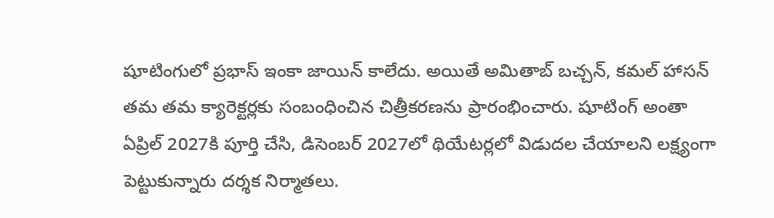షూటింగులో ప్రభాస్ ఇంకా జాయిన్ కాలేదు. అయితే అమితాబ్ బచ్చన్, కమల్ హాసన్ తమ తమ క్యారెక్టర్లకు సంబంధించిన చిత్రీకరణను ప్రారంభించారు. షూటింగ్ అంతా ఏప్రిల్ 2027కి పూర్తి చేసి, డిసెంబర్ 2027లో థియేటర్లలో విడుదల చేయాలని లక్ష్యంగా పెట్టుకున్నారు దర్శక నిర్మాతలు.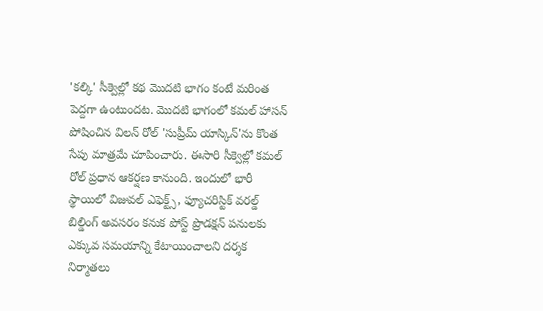'కల్కి' సీక్వెల్లో కథ మొదటి భాగం కంటే మరింత పెద్దగా ఉంటుందట. మొదటి భాగంలో కమల్ హాసన్ పోషించిన విలన్ రోల్ 'సుప్రీమ్ యాస్కిన్'ను కొంత సేపు మాత్రమే చూపించారు. ఈసారి సీక్వెల్లో కమల్ రోల్ ప్రధాన ఆకర్షణ కానుంది. ఇందులో భారీ స్థాయిలో విజువల్ ఎఫెక్ట్స్, ఫ్యూచరిస్టిక్ వరల్డ్ బిల్డింగ్ అవసరం కనుక పోస్ట్ ప్రొడక్షన్ పనులకు ఎక్కువ సమయాన్ని కేటాయించాలని దర్శక నిర్మాతలు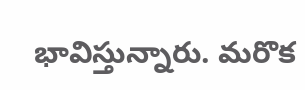భావిస్తున్నారు. మరొక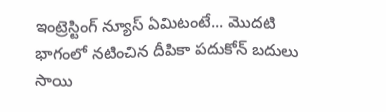ఇంట్రెస్టింగ్ న్యూస్ ఏమిటంటే... మొదటి భాగంలో నటించిన దీపికా పదుకోన్ బదులు సాయి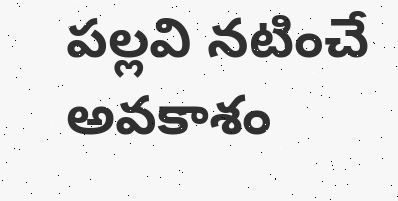పల్లవి నటించే అవకాశం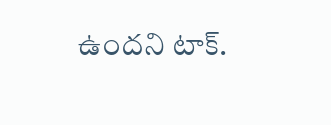ఉందని టాక్.